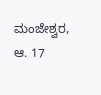ಮಂಜೇಶ್ವರ, ಆ. 17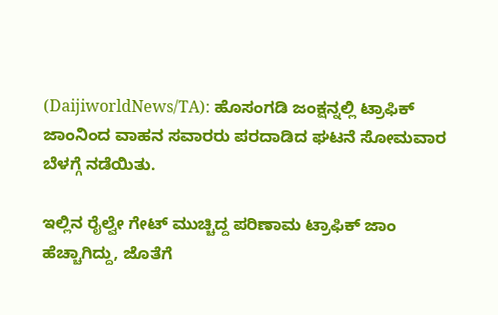(DaijiworldNews/TA): ಹೊಸಂಗಡಿ ಜಂಕ್ಷನ್ನಲ್ಲಿ ಟ್ರಾಫಿಕ್ ಜಾಂನಿಂದ ವಾಹನ ಸವಾರರು ಪರದಾಡಿದ ಘಟನೆ ಸೋಮವಾರ ಬೆಳಗ್ಗೆ ನಡೆಯಿತು.

ಇಲ್ಲಿನ ರೈಲ್ವೇ ಗೇಟ್ ಮುಚ್ಚಿದ್ದ ಪರಿಣಾಮ ಟ್ರಾಫಿಕ್ ಜಾಂ ಹೆಚ್ಚಾಗಿದ್ದು, ಜೊತೆಗೆ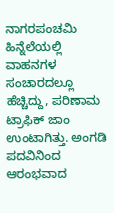ನಾಗರಪಂಚಮಿ ಹಿನ್ನೆಲೆಯಲ್ಲಿ ವಾಹನಗಳ ಸಂಚಾರದಲ್ಲೂ ಹೆಚ್ಚಿದ್ದು, ಪರಿಣಾಮ ಟ್ರಾಫಿಕ್ ಜಾಂ ಉಂಟಾಗಿತ್ತು. ಅಂಗಡಿ ಪದವಿನಿಂದ ಆರಂಭವಾದ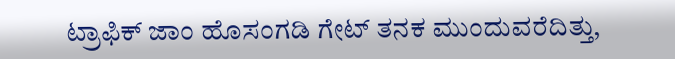ಟ್ರಾಫಿಕ್ ಜಾಂ ಹೊಸಂಗಡಿ ಗೇಟ್ ತನಕ ಮುಂದುವರೆದಿತ್ತು,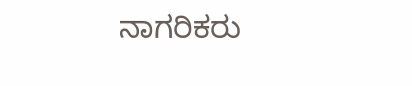ನಾಗರಿಕರು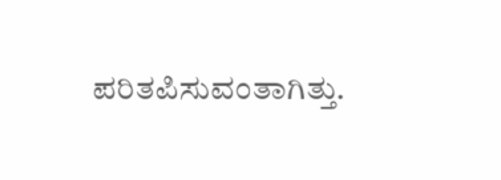ಪರಿತಪಿಸುವಂತಾಗಿತ್ತು.